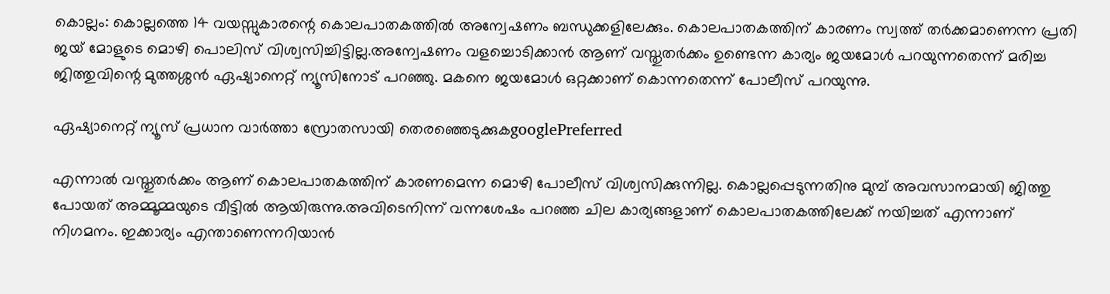കൊല്ലം: കൊല്ലത്തെ 14 വയസ്സുകാരന്റെ കൊലപാതകത്തിൽ അന്വേഷണം ബന്ധുക്കളിലേക്കും. കൊലപാതകത്തിന് കാരണം സ്വത്ത് തർക്കമാണെന്ന പ്രതി ജയ് മോളുടെ മൊഴി പൊലിസ് വിശ്വസിച്ചിട്ടില്ല.അന്വേഷണം വളച്ചൊടിക്കാൻ ആണ് വസ്തുതർക്കം ഉണ്ടെന്ന കാര്യം ജയമോൾ പറയുന്നതെന്ന് മരിച്ച ജിത്തുവിന്റെ മുത്തശ്ശൻ ഏഷ്യാനെറ്റ് ന്യൂസിനോട് പറഞ്ഞു. മകനെ ജയമോൾ ഒറ്റക്കാണ് കൊന്നതെന്ന് പോലീസ് പറയുന്നു.

ഏഷ്യാനെറ്റ് ന്യൂസ് പ്രധാന വാർത്താ സ്രോതസായി തെരഞ്ഞെടുക്കുകgooglePreferred

എന്നാൽ വസ്തുതർക്കം ആണ് കൊലപാതകത്തിന് കാരണമെന്ന മൊഴി പോലീസ് വിശ്വസിക്കുന്നില്ല. കൊല്ലപ്പെടുന്നതിനു മുമ്പ് അവസാനമായി ജിത്തു പോയത് അമ്മൂമ്മയുടെ വീട്ടിൽ ആയിരുന്നു.അവിടെനിന്ന് വന്നശേഷം പറഞ്ഞ ചില കാര്യങ്ങളാണ് കൊലപാതകത്തിലേക്ക് നയിച്ചത് എന്നാണ് നിഗമനം. ഇക്കാര്യം എന്താണെന്നറിയാൻ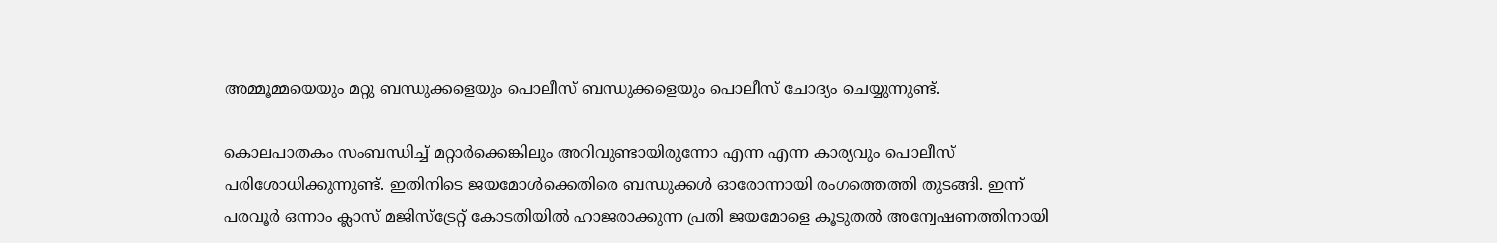അമ്മൂമ്മയെയും മറ്റു ബന്ധുക്കളെയും പൊലീസ് ബന്ധുക്കളെയും പൊലീസ് ചോദ്യം ചെയ്യുന്നുണ്ട്.

കൊലപാതകം സംബന്ധിച്ച് മറ്റാർക്കെങ്കിലും അറിവുണ്ടായിരുന്നോ എന്ന എന്ന കാര്യവും പൊലീസ് പരിശോധിക്കുന്നുണ്ട്. ഇതിനിടെ ജയമോൾക്കെതിരെ ബന്ധുക്കൾ ഓരോന്നായി രംഗത്തെത്തി തുടങ്ങി. ഇന്ന് പരവൂർ ഒന്നാം ക്ലാസ് മജിസ്ട്രേറ്റ് കോടതിയിൽ ഹാജരാക്കുന്ന പ്രതി ജയമോളെ കൂടുതൽ അന്വേഷണത്തിനായി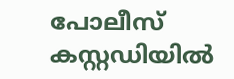പോലീസ് കസ്റ്റഡിയിൽ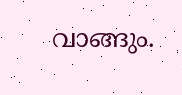വാങ്ങും.